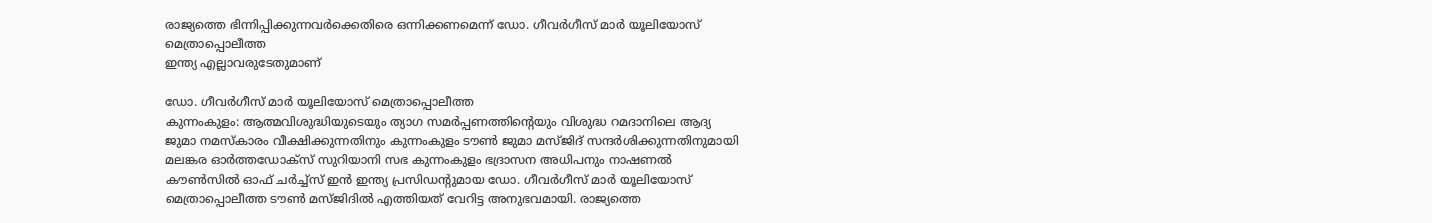രാജ്യത്തെ ഭിന്നിപ്പിക്കുന്നവർക്കെതിരെ ഒന്നിക്കണമെന്ന് ഡോ. ഗീവർഗീസ് മാർ യൂലിയോസ് മെത്രാപ്പൊലീത്ത
ഇന്ത്യ എല്ലാവരുടേതുമാണ്

ഡോ. ഗീവർഗീസ് മാർ യൂലിയോസ് മെത്രാപ്പൊലീത്ത
കുന്നംകുളം: ആത്മവിശുദ്ധിയുടെയും ത്യാഗ സമർപ്പണത്തിന്റെയും വിശുദ്ധ റമദാനിലെ ആദ്യ ജുമാ നമസ്കാരം വീക്ഷിക്കുന്നതിനും കുന്നംകുളം ടൗൺ ജുമാ മസ്ജിദ് സന്ദർശിക്കുന്നതിനുമായി മലങ്കര ഓർത്തഡോക്സ് സുറിയാനി സഭ കുന്നംകുളം ഭദ്രാസന അധിപനും നാഷണൽ കൗൺസിൽ ഓഫ് ചർച്ച്സ് ഇൻ ഇന്ത്യ പ്രസിഡന്റുമായ ഡോ. ഗീവർഗീസ് മാർ യൂലിയോസ് മെത്രാപ്പൊലീത്ത ടൗൺ മസ്ജിദിൽ എത്തിയത് വേറിട്ട അനുഭവമായി. രാജ്യത്തെ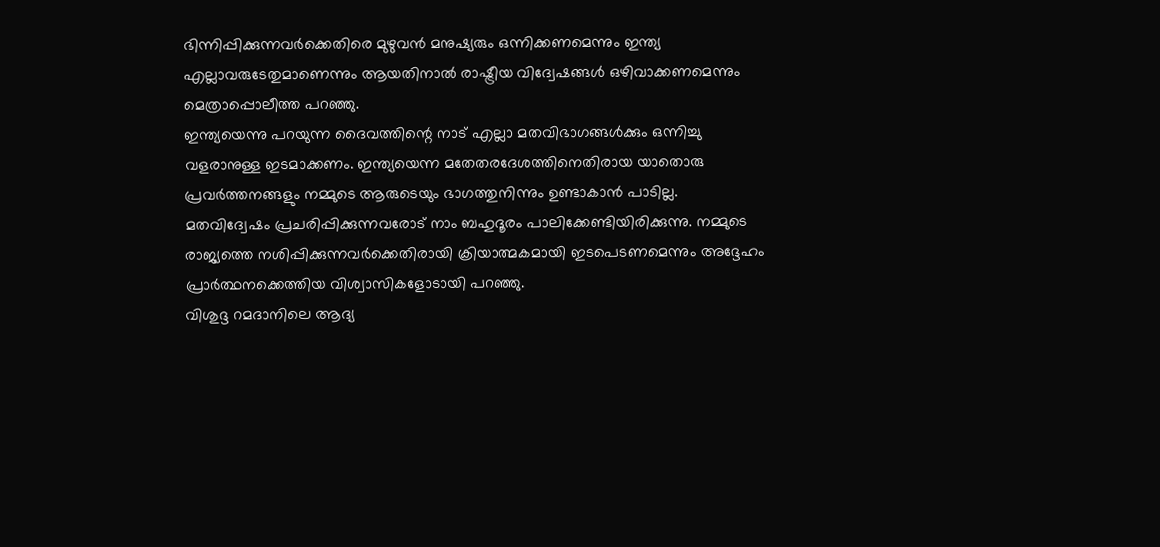ഭിന്നിപ്പിക്കുന്നവർക്കെതിരെ മുഴുവൻ മനുഷ്യരും ഒന്നിക്കണമെന്നും ഇന്ത്യ എല്ലാവരുടേതുമാണെന്നും ആയതിനാൽ രാഷ്ട്രീയ വിദ്വേഷങ്ങൾ ഒഴിവാക്കണമെന്നും മെത്രാപ്പൊലീത്ത പറഞ്ഞു.
ഇന്ത്യയെന്നു പറയുന്ന ദൈവത്തിന്റെ നാട് എല്ലാ മതവിഭാഗങ്ങൾക്കും ഒന്നിച്ചു വളരാനുള്ള ഇടമാക്കണം. ഇന്ത്യയെന്ന മതേതരദേശത്തിനെതിരായ യാതൊരു പ്രവർത്തനങ്ങളും നമ്മുടെ ആരുടെയും ഭാഗത്തുനിന്നും ഉണ്ടാകാൻ പാടില്ല. മതവിദ്വേഷം പ്രചരിപ്പിക്കുന്നവരോട് നാം ബഹുദൂരം പാലിക്കേണ്ടിയിരിക്കുന്നു. നമ്മുടെ രാജ്യത്തെ നശിപ്പിക്കുന്നവർക്കെതിരായി ക്രിയാത്മകമായി ഇടപെടണമെന്നും അദ്ദേഹം പ്രാർത്ഥനക്കെത്തിയ വിശ്വാസികളോടായി പറഞ്ഞു.
വിശുദ്ദ റമദാനിലെ ആദ്യ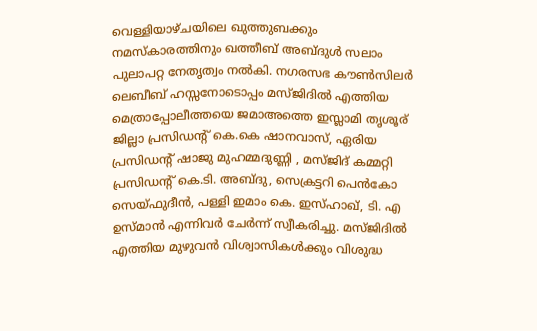വെള്ളിയാഴ്ചയിലെ ഖുത്തുബക്കും നമസ്കാരത്തിനും ഖത്തീബ് അബ്ദുൾ സലാം പുലാപറ്റ നേതൃത്വം നൽകി. നഗരസഭ കൗൺസിലർ ലെബീബ് ഹസ്സനോടൊപ്പം മസ്ജിദിൽ എത്തിയ മെത്രാപ്പോലീത്തയെ ജമാഅത്തെ ഇസ്ലാമി തൃശൂര് ജില്ലാ പ്രസിഡന്റ് കെ.കെ ഷാനവാസ്, ഏരിയ പ്രസിഡന്റ് ഷാജു മുഹമ്മദുണ്ണി , മസ്ജിദ് കമ്മറ്റി പ്രസിഡൻ്റ് കെ.ടി. അബ്ദു, സെക്രട്ടറി പെൻകോ സെയ്ഫുദീൻ, പള്ളി ഇമാം കെ. ഇസ്ഹാഖ്, ടി. എ ഉസ്മാൻ എന്നിവർ ചേർന്ന് സ്വീകരിച്ചു. മസ്ജിദിൽ എത്തിയ മുഴുവൻ വിശ്വാസികൾക്കും വിശുദ്ധ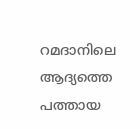റമദാനിലെ ആദ്യത്തെ പത്തായ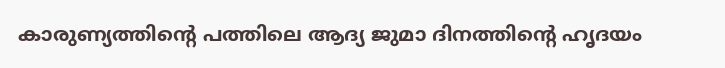കാരുണ്യത്തിന്റെ പത്തിലെ ആദ്യ ജുമാ ദിനത്തിൻ്റെ ഹൃദയം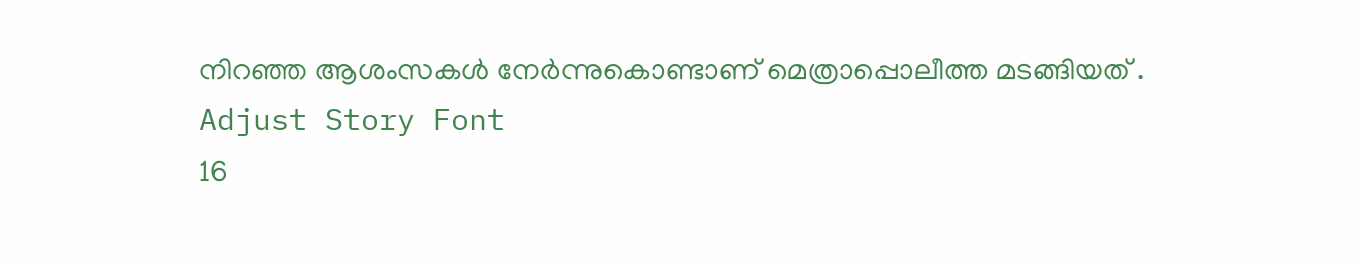നിറഞ്ഞ ആശംസകൾ നേർന്നുകൊണ്ടാണ് മെത്രാപ്പൊലീത്ത മടങ്ങിയത് .
Adjust Story Font
16